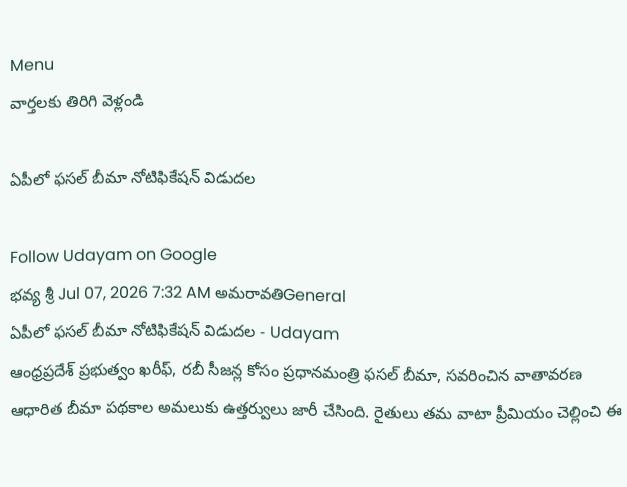Menu
వార్తలకు తిరిగి వెళ్లండి

ఏపీలో ఫసల్ బీమా నోటిఫికేషన్ విడుదల

Follow Udayam on Google
భవ్య శ్రీ Jul 07, 2026 7:32 AM అమరావతిGeneral
ఏపీలో ఫసల్ బీమా నోటిఫికేషన్ విడుదల - Udayam
ఆంధ్రప్రదేశ్ ప్రభుత్వం ఖరీఫ్, రబీ సీజన్ల కోసం ప్రధానమంత్రి ఫసల్ బీమా, సవరించిన వాతావరణ ఆధారిత బీమా పథకాల అమలుకు ఉత్తర్వులు జారీ చేసింది. రైతులు తమ వాటా ప్రీమియం చెల్లించి ఈ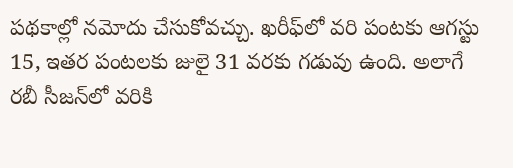పథకాల్లో నమోదు చేసుకోవచ్చు. ఖరీఫ్‌లో వరి పంటకు ఆగస్టు 15, ఇతర పంటలకు జులై 31 వరకు గడువు ఉంది. అలాగే రబీ సీజన్‌లో వరికి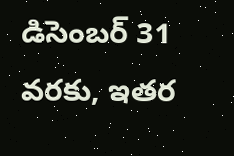డిసెంబర్ 31 వరకు, ఇతర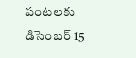పంటలకు డిసెంబర్ 15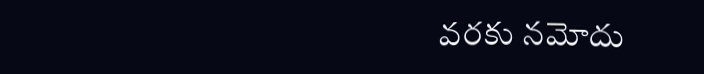వరకు నమోదు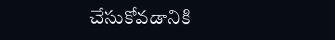చేసుకోవడానికి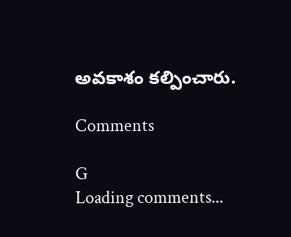అవకాశం కల్పించారు.

Comments

G
Loading comments...